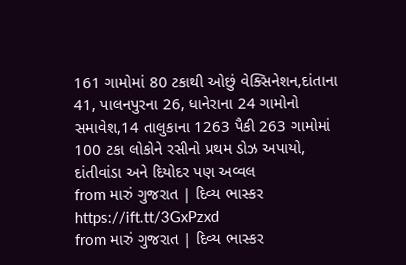161 ગામોમાં 80 ટકાથી ઓછું વેક્સિનેશન,દાંતાના 41, પાલનપુરના 26, ધાનેરાના 24 ગામોનો સમાવેશ,14 તાલુકાના 1263 પૈકી 263 ગામોમાં 100 ટકા લોકોને રસીનો પ્રથમ ડોઝ અપાયો, દાંતીવાંડા અને દિયોદર પણ અવ્વલ
from મારું ગુજરાત | દિવ્ય ભાસ્કર https://ift.tt/3GxPzxd
from મારું ગુજરાત | દિવ્ય ભાસ્કર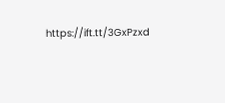https://ift.tt/3GxPzxd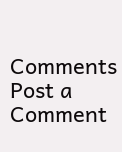Comments
Post a Comment